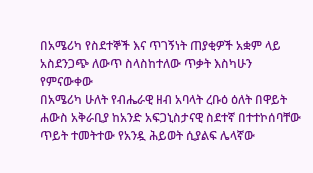በአሜሪካ የስደተኞች እና ጥገኝነት ጠያቂዎች አቋም ላይ አስደንጋጭ ለውጥ ስላስከተለው ጥቃት እስካሁን የምናውቀው
በአሜሪካ ሁለት የብሔራዊ ዘብ አባላት ረቡዕ ዕለት በዋይት ሐውስ አቅራቢያ ከአንድ አፍጋኒስታናዊ ስደተኛ በተተኮሰባቸው ጥይት ተመትተው የአንዷ ሕይወት ሲያልፍ ሌላኛው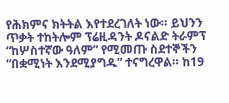የሕክምና ክትትል እየተደረገለት ነው። ይህንን ጥቃት ተከትሎም ፕሬዚዳንት ዶናልድ ትራምፕ “ከሦስተኛው ዓለም” የሚመጡ ስደተኞችን “በቋሚነት እንደሚያግዱ” ተናግረዋል። ከ19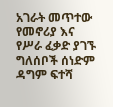አገራት መጥተው የመኖሪያ እና የሥራ ፈቃድ ያገኙ ግለሰቦች ሰነድም ዳግም ፍተሻ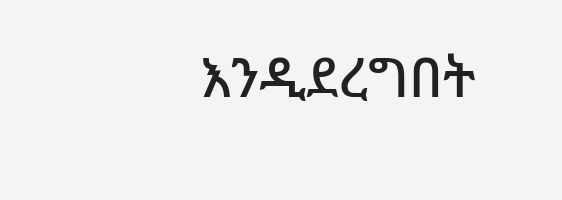እንዲደረግበት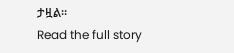ታዟል።
Read the full story